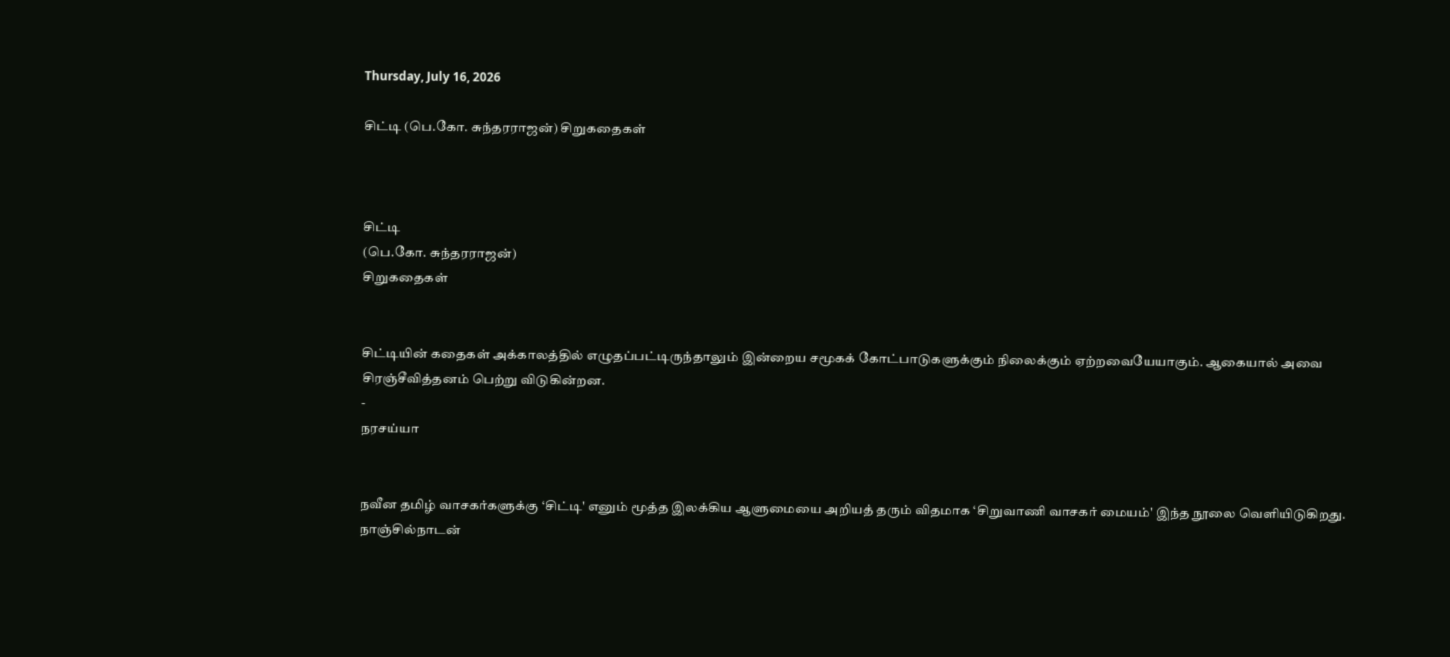Thursday, July 16, 2026

சிட்டி (பெ.கோ. சுந்தரராஜன்) சிறுகதைகள்



சிட்டி
(பெ.கோ. சுந்தரராஜன்)
சிறுகதைகள்


சிட்டியின் கதைகள் அக்காலத்தில் எழுதப்பட்டிருந்தாலும் இன்றைய சமூகக் கோட்பாடுகளுக்கும் நிலைக்கும் ஏற்றவையேயாகும். ஆகையால் அவை சிரஞ்சீவித்தனம் பெற்று விடுகின்றன.
-
நரசய்யா


நவீன தமிழ் வாசகர்களுக்கு ‘சிட்டி' எனும் மூத்த இலக்கிய ஆளுமையை அறியத் தரும் விதமாக ‘சிறுவாணி வாசகர் மையம்' இந்த நூலை வெளியிடுகிறது.
நாஞ்சில்நாடன்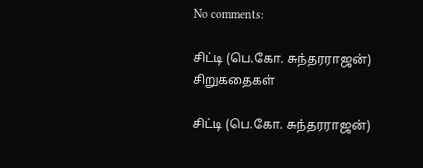No comments:

சிட்டி (பெ.கோ. சுந்தரராஜன்) சிறுகதைகள்

சிட்டி (பெ.கோ. சுந்தரராஜன்)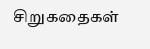சிறுகதைகள்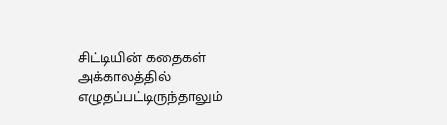சிட்டியின் கதைகள் அக்காலத்தில் எழுதப்பட்டிருந்தாலும்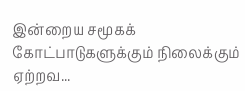இன்றைய சமூகக் கோட்பாடுகளுக்கும் நிலைக்கும் ஏற்றவ...